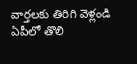వార్తలకు తిరిగి వెళ్లండి
ఏపీలో తొలి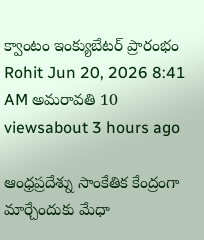క్వాంటం ఇంక్యుబేటర్ ప్రారంభం
Rohit Jun 20, 2026 8:41 AM అమరావతి 10 viewsabout 3 hours ago

ఆంధ్రప్రదేశ్ను సాంకేతిక కేంద్రంగా మార్చేందుకు మేధా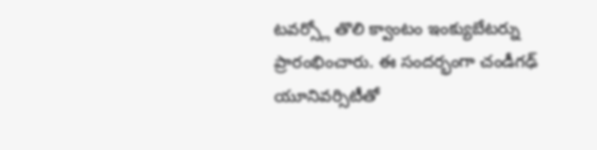టవర్స్లో తొలి క్వాంటం ఇంక్యుబేటర్ను ప్రారంభించారు. ఈ సందర్భంగా చండీగఢ్ యూనివర్సిటీతో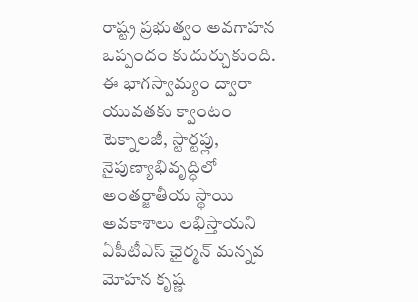రాష్ట్ర ప్రభుత్వం అవగాహన ఒప్పందం కుదుర్చుకుంది.
ఈ భాగస్వామ్యం ద్వారా యువతకు క్వాంటం టెక్నాలజీ, స్టార్టప్లు, నైపుణ్యాభివృద్ధిలో అంతర్జాతీయ స్థాయి అవకాశాలు లభిస్తాయని ఏపీటీఎస్ ఛైర్మన్ మన్నవ మోహన కృష్ణ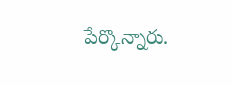పేర్కొన్నారు.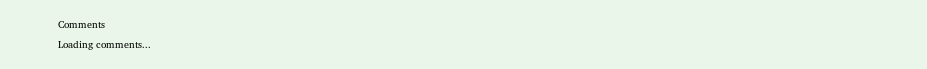Comments
Loading comments...